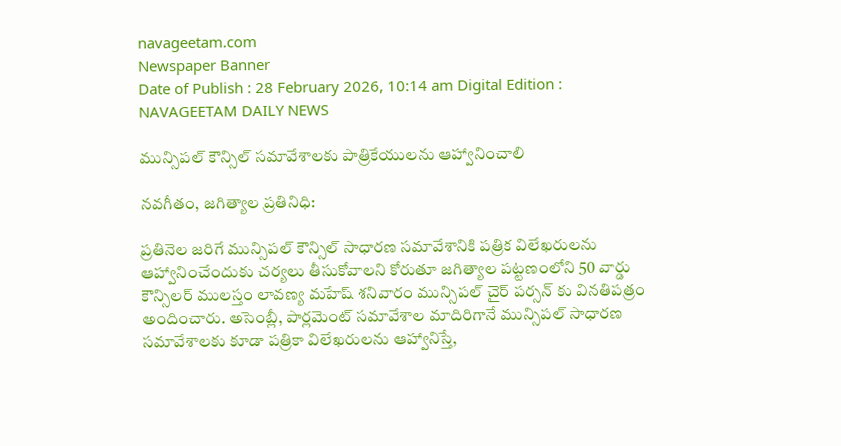navageetam.com
Newspaper Banner
Date of Publish : 28 February 2026, 10:14 am Digital Edition : NAVAGEETAM DAILY NEWS

మున్సిపల్ కౌన్సిల్ సమావేశాలకు పాత్రికేయులను ఆహ్వానించాలి

నవగీతం, జగిత్యాల ప్రతినిధి:

ప్రతినెల జరిగే మున్సిపల్ కౌన్సిల్ సాధారణ సమావేశానికి పత్రిక విలేఖరులను ఆహ్వానించేందుకు చర్యలు తీసుకోవాలని కోరుతూ జగిత్యాల పట్టణంలోని 50 వార్డు కౌన్సిలర్ ములస్తం లావణ్య మహేష్ శనివారం మున్సిపల్ చైర్ పర్సన్ కు వినతిపత్రం అందించారు. అసెంబ్లీ, పార్లమెంట్ సమావేశాల మాదిరిగానే మున్సిపల్ సాధారణ సమావేశాలకు కూడా పత్రికా విలేఖరులను ఆహ్వానిస్తే,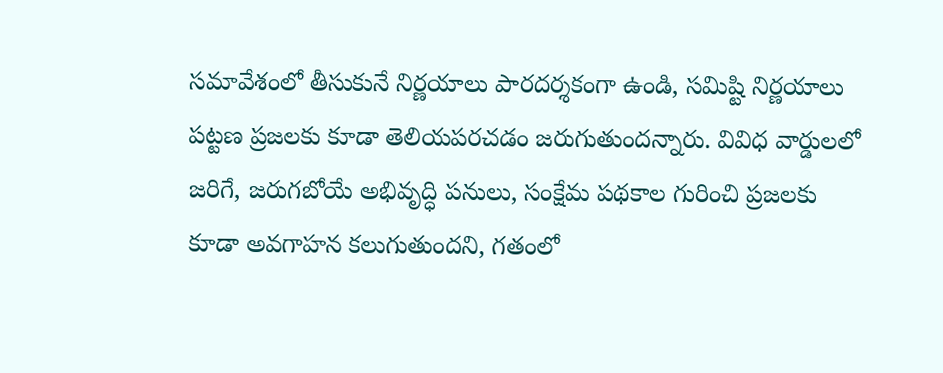సమావేశంలో తీసుకునే నిర్ణయాలు పారదర్శకంగా ఉండి, సమిష్టి నిర్ణయాలు పట్టణ ప్రజలకు కూడా తెలియపరచడం జరుగుతుందన్నారు. వివిధ వార్డులలో జరిగే, జరుగబోయే అభివృద్ధి పనులు, సంక్షేమ పథకాల గురించి ప్రజలకు కూడా అవగాహన కలుగుతుందని, గతంలో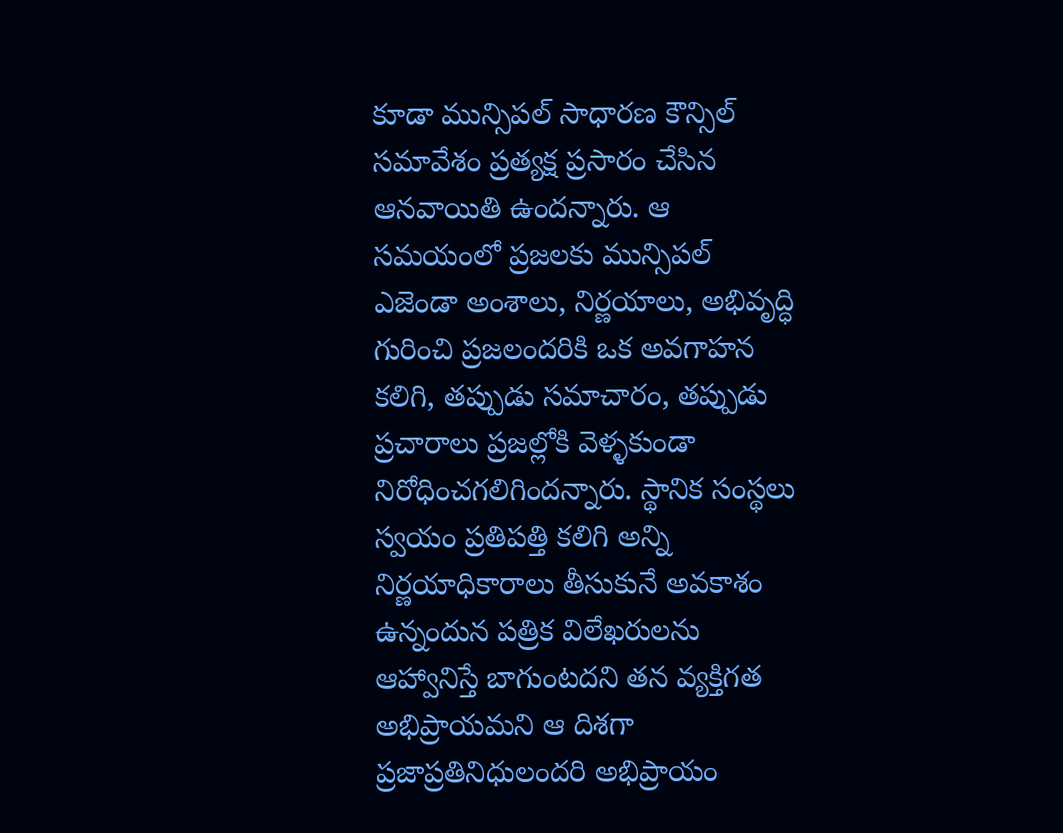కూడా మున్సిపల్ సాధారణ కౌన్సిల్ సమావేశం ప్రత్యక్ష ప్రసారం చేసిన ఆనవాయితి ఉందన్నారు. ఆ సమయంలో ప్రజలకు మున్సిపల్ ఎజెండా అంశాలు, నిర్ణయాలు, అభివృద్ధి గురించి ప్రజలందరికి ఒక అవగాహన కలిగి, తప్పుడు సమాచారం, తప్పుడు ప్రచారాలు ప్రజల్లోకి వెళ్ళకుండా నిరోధించగలిగిందన్నారు. స్థానిక సంస్థలు స్వయం ప్రతిపత్తి కలిగి అన్ని నిర్ణయాధికారాలు తీసుకునే అవకాశం ఉన్నందున పత్రిక విలేఖరులను ఆహ్వానిస్తే బాగుంటదని తన వ్యక్తిగత అభిప్రాయమని ఆ దిశగా ప్రజాప్రతినిధులందరి అభిప్రాయం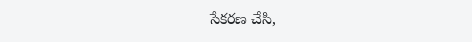సేకరణ చేసి,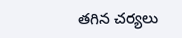తగిన చర్యలు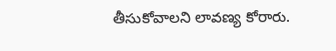తీసుకోవాలని లావణ్య కోరారు.